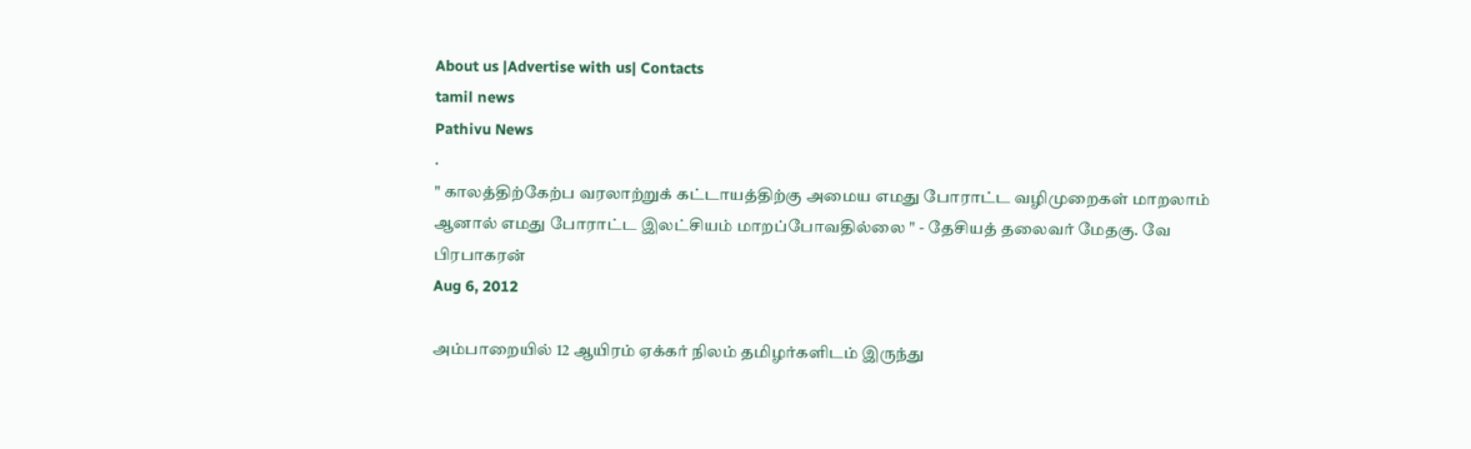About us |Advertise with us| Contacts
tamil news
Pathivu News
.
" காலத்திற்கேற்ப வரலாற்றுக் கட்டாயத்திற்கு அமைய எமது போராட்ட வழிமுறைகள் மாறலாம் ஆனால் எமது போராட்ட இலட்சியம் மாறப்போவதில்லை " - தேசியத் தலைவர் மேதகு. வே பிரபாகரன்
Aug 6, 2012

அம்பாறையில் 12 ஆயிரம் ஏக்கர் நிலம் தமிழர்களிடம் இருந்து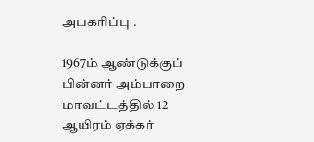அபகரிப்பு .

1967ம் ஆண்டுக்குப் பின்னர் அம்பாறை மாவட்டத்தில் 12 ஆயிரம் ஏக்கர்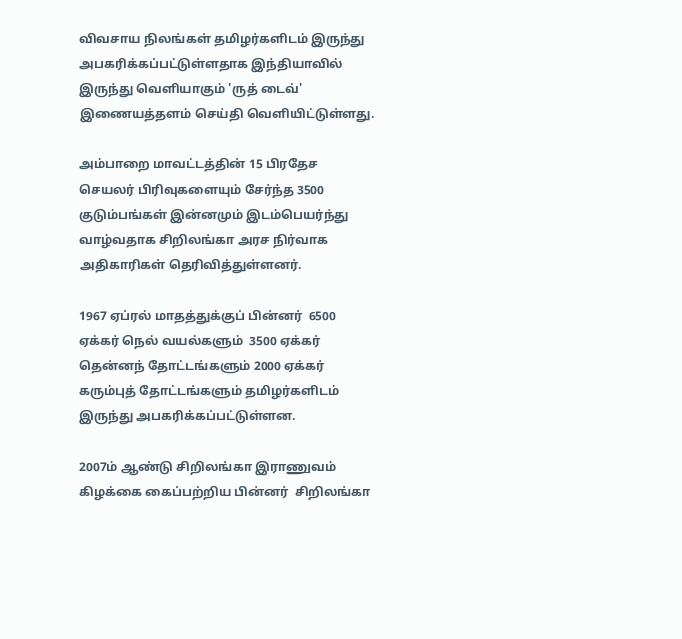விவசாய நிலங்கள் தமிழர்களிடம் இருந்து அபகரிக்கப்பட்டுள்ளதாக இந்தியாவில் இருந்து வெளியாகும் 'ருத் டைவ்' இணையத்தளம் செய்தி வெளியிட்டுள்ளது.

அம்பாறை மாவட்டத்தின் 15 பிரதேச செயலர் பிரிவுகளையும் சேர்ந்த 3500 குடும்பங்கள் இன்னமும் இடம்பெயர்ந்து வாழ்வதாக சிறிலங்கா அரச நிர்வாக அதிகாரிகள் தெரிவித்துள்ளனர்.

1967 ஏப்ரல் மாதத்துக்குப் பின்னர்  6500 ஏக்கர் நெல் வயல்களும்  3500 ஏக்கர் தென்னந் தோட்டங்களும் 2000 ஏக்கர் கரும்புத் தோட்டங்களும் தமிழர்களிடம் இருந்து அபகரிக்கப்பட்டுள்ளன.

2007ம் ஆண்டு சிறிலங்கா இராணுவம் கிழக்கை கைப்பற்றிய பின்னர்  சிறிலங்கா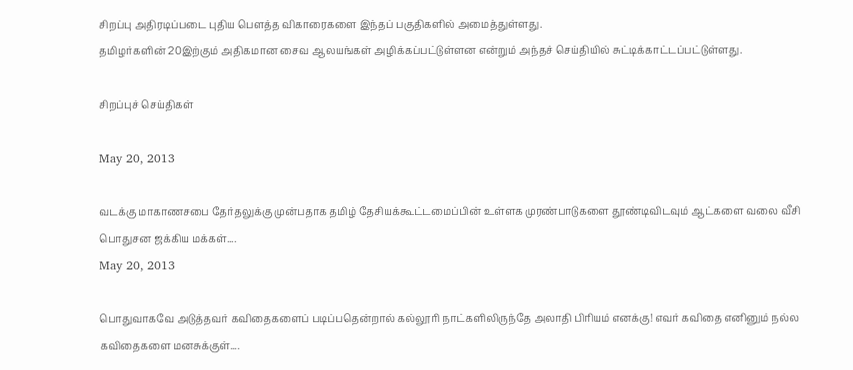சிறப்பு அதிரடிப்படை புதிய பௌத்த விகாரைகளை இந்தப் பகுதிகளில் அமைத்துள்ளது.
தமிழர்களின் 20இற்கும் அதிகமான சைவ ஆலயங்கள் அழிக்கப்பட்டுள்ளன என்றும் அந்தச் செய்தியில் சுட்டிக்காட்டப்பட்டுள்ளது.

சிறப்புச் செய்திகள்

May 20, 2013

வடக்கு மாகாணசபை தேர்தலுக்கு முன்பதாக தமிழ் தேசியக்கூட்டமைப்பின் உள்ளக முரண்பாடுகளை தூண்டிவிடவும் ஆட்களை வலை வீசி பொதுசன ஜக்கிய மக்கள்....
May 20, 2013

பொதுவாகவே அடுத்தவர் கவிதைகளைப் படிப்பதென்றால் கல்லூரி நாட்களிலிருந்தே அலாதி பிரியம் எனக்கு! எவர் கவிதை எனினும் நல்ல கவிதைகளை மனசுக்குள்....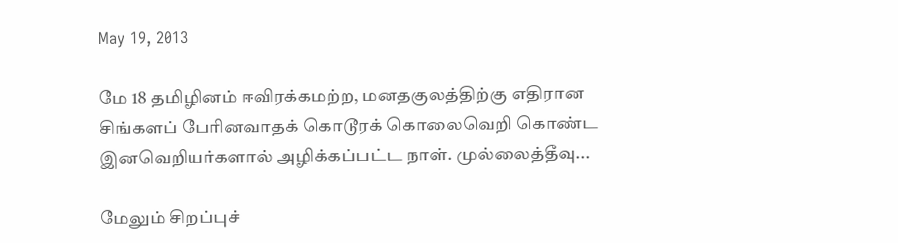May 19, 2013

மே 18 தமிழினம் ஈவிரக்கமற்ற, மனதகுலத்திற்கு எதிரான சிங்களப் பேரினவாதக் கொடூரக் கொலைவெறி கொண்ட இனவெறியர்களால் அழிக்கப்பட்ட நாள். முல்லைத்தீவு...

மேலும் சிறப்புச்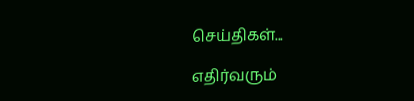செய்திகள்...

எதிர்வரும்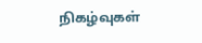நிகழ்வுகள்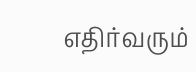எதிர்வரும்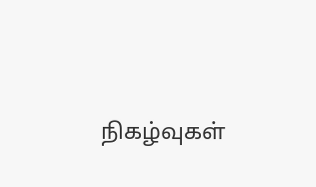நிகழ்வுகள்